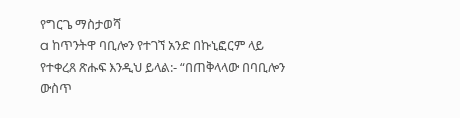የግርጌ ማስታወሻ
a ከጥንትዋ ባቢሎን የተገኘ አንድ በኩኒፎርም ላይ የተቀረጸ ጽሑፍ እንዲህ ይላል:- “በጠቅላላው በባቢሎን ውስጥ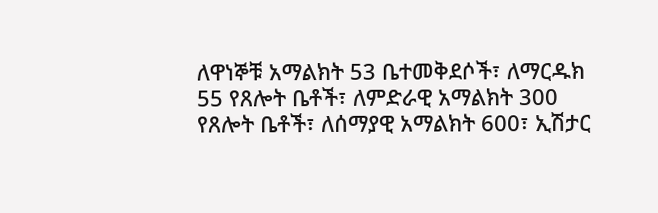ለዋነኞቹ አማልክት 53 ቤተመቅደሶች፣ ለማርዱክ 55 የጸሎት ቤቶች፣ ለምድራዊ አማልክት 300 የጸሎት ቤቶች፣ ለሰማያዊ አማልክት 600፣ ኢሽታር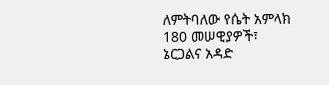ለምትባለው የሴት አምላክ 180 መሠዊያዎች፣ ኔርጋልና አዳድ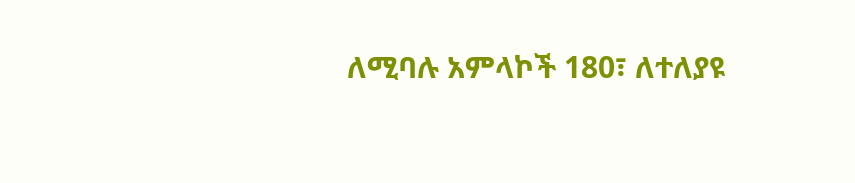ለሚባሉ አምላኮች 180፣ ለተለያዩ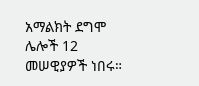አማልክት ደግሞ ሌሎች 12 መሠዊያዎች ነበሩ።